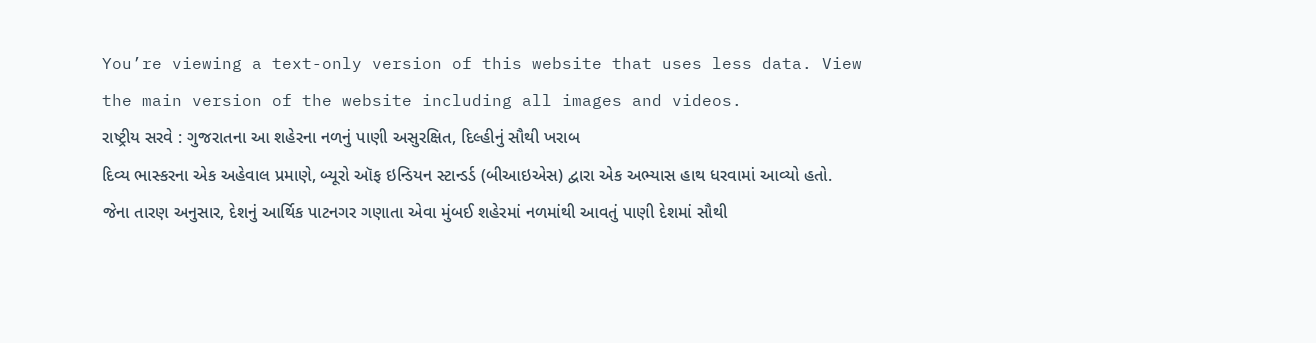You’re viewing a text-only version of this website that uses less data. View the main version of the website including all images and videos.
રાષ્ટ્રીય સરવે : ગુજરાતના આ શહેરના નળનું પાણી અસુરક્ષિત, દિલ્હીનું સૌથી ખરાબ
દિવ્ય ભાસ્કરના એક અહેવાલ પ્રમાણે, બ્યૂરો ઑફ ઇન્ડિયન સ્ટાન્ડર્ડ (બીઆઇએસ) દ્વારા એક અભ્યાસ હાથ ધરવામાં આવ્યો હતો.
જેના તારણ અનુસાર, દેશનું આર્થિક પાટનગર ગણાતા એવા મુંબઈ શહેરમાં નળમાંથી આવતું પાણી દેશમાં સૌથી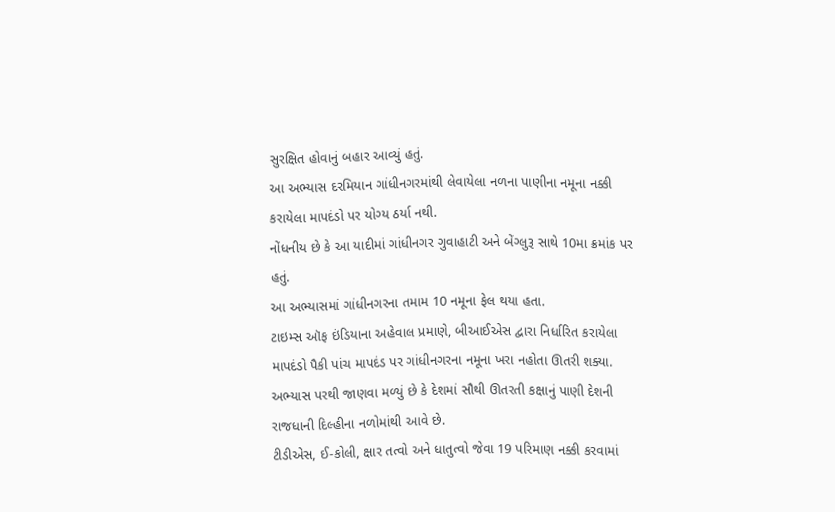સુરક્ષિત હોવાનું બહાર આવ્યું હતું.
આ અભ્યાસ દરમિયાન ગાંધીનગરમાંથી લેવાયેલા નળના પાણીના નમૂના નક્કી કરાયેલા માપદંડો પર યોગ્ય ઠર્યા નથી.
નોંધનીય છે કે આ યાદીમાં ગાંધીનગર ગુવાહાટી અને બેંગ્લુરૂ સાથે 10મા ક્રમાંક પર હતું.
આ અભ્યાસમાં ગાંધીનગરના તમામ 10 નમૂના ફેલ થયા હતા.
ટાઇમ્સ ઑફ ઇંડિયાના અહેવાલ પ્રમાણે, બીઆઈએસ દ્વારા નિર્ધારિત કરાયેલા માપદંડો પૈકી પાંચ માપદંડ પર ગાંધીનગરના નમૂના ખરા નહોતા ઊતરી શક્યા.
અભ્યાસ પરથી જાણવા મળ્યું છે કે દેશમાં સૌથી ઊતરતી કક્ષાનું પાણી દેશની રાજધાની દિલ્હીના નળોમાંથી આવે છે.
ટીડીએસ, ઈ-કોલી, ક્ષાર તત્વો અને ધાતુત્વો જેવા 19 પરિમાણ નક્કી કરવામાં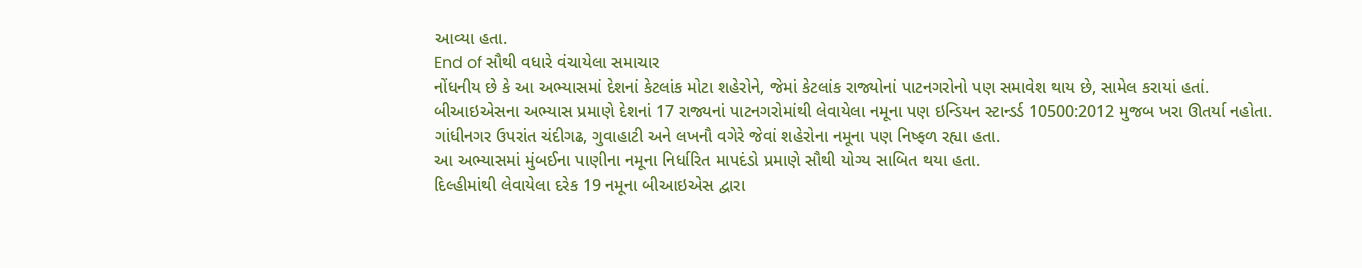આવ્યા હતા.
End of સૌથી વધારે વંચાયેલા સમાચાર
નોંધનીય છે કે આ અભ્યાસમાં દેશનાં કેટલાંક મોટા શહેરોને, જેમાં કેટલાંક રાજ્યોનાં પાટનગરોનો પણ સમાવેશ થાય છે, સામેલ કરાયાં હતાં.
બીઆઇએસના અભ્યાસ પ્રમાણે દેશનાં 17 રાજ્યનાં પાટનગરોમાંથી લેવાયેલા નમૂના પણ ઇન્ડિયન સ્ટાન્ડર્ડ 10500:2012 મુજબ ખરા ઊતર્યા નહોતા.
ગાંધીનગર ઉપરાંત ચંદીગઢ, ગુવાહાટી અને લખનૌ વગેરે જેવાં શહેરોના નમૂના પણ નિષ્ફળ રહ્યા હતા.
આ અભ્યાસમાં મુંબઈના પાણીના નમૂના નિર્ધારિત માપદંડો પ્રમાણે સૌથી યોગ્ય સાબિત થયા હતા.
દિલ્હીમાંથી લેવાયેલા દરેક 19 નમૂના બીઆઇએસ દ્વારા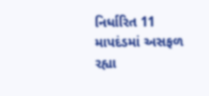નિર્ધારિત 11 માપદંડમાં અસફળ રહ્યા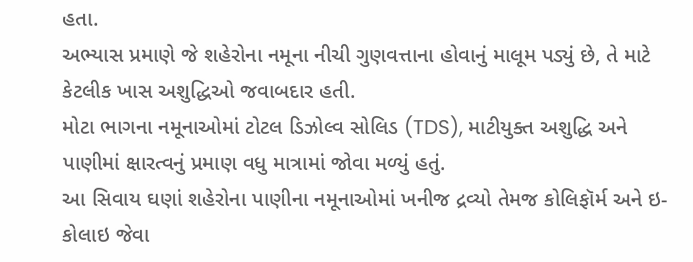હતા.
અભ્યાસ પ્રમાણે જે શહેરોના નમૂના નીચી ગુણવત્તાના હોવાનું માલૂમ પડ્યું છે, તે માટે કેટલીક ખાસ અશુદ્ધિઓ જવાબદાર હતી.
મોટા ભાગના નમૂનાઓમાં ટોટલ ડિઝોલ્વ સોલિડ (TDS), માટીયુક્ત અશુદ્ધિ અને પાણીમાં ક્ષારત્વનું પ્રમાણ વધુ માત્રામાં જોવા મળ્યું હતું.
આ સિવાય ઘણાં શહેરોના પાણીના નમૂનાઓમાં ખનીજ દ્રવ્યો તેમજ કોલિફૉર્મ અને ઇ-કોલાઇ જેવા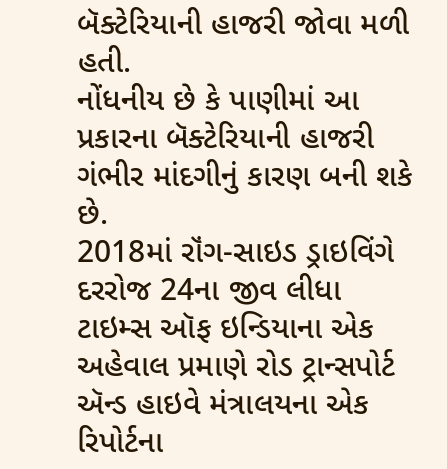બૅક્ટેરિયાની હાજરી જોવા મળી હતી.
નોંધનીય છે કે પાણીમાં આ પ્રકારના બૅક્ટેરિયાની હાજરી ગંભીર માંદગીનું કારણ બની શકે છે.
2018માં રૉંગ-સાઇડ ડ્રાઇવિંગે દરરોજ 24ના જીવ લીધા
ટાઇમ્સ ઑફ ઇન્ડિયાના એક અહેવાલ પ્રમાણે રોડ ટ્રાન્સપોર્ટ ઍન્ડ હાઇવે મંત્રાલયના એક રિપોર્ટના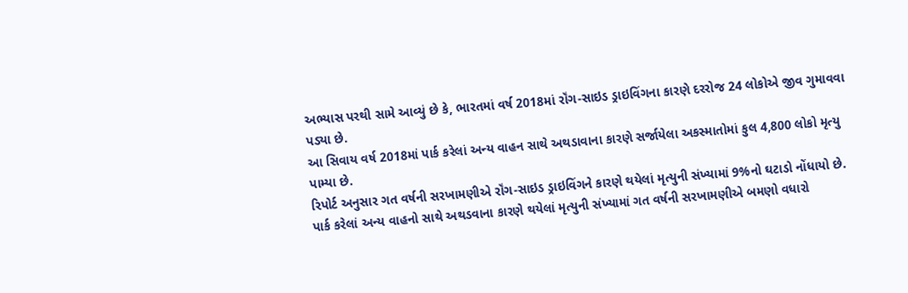અભ્યાસ પરથી સામે આવ્યું છે કે, ભારતમાં વર્ષ 2018માં રૉંગ-સાઇડ ડ્રાઇવિંગના કારણે દરરોજ 24 લોકોએ જીવ ગુમાવવા પડ્યા છે.
આ સિવાય વર્ષ 2018માં પાર્ક કરેલાં અન્ય વાહન સાથે અથડાવાના કારણે સર્જાયેલા અકસ્માતોમાં કુલ 4,800 લોકો મૃત્યુ પામ્યા છે.
રિપોર્ટ અનુસાર ગત વર્ષની સરખામણીએ રૉંગ-સાઇડ ડ્રાઇવિંગને કારણે થયેલાં મૃત્યુની સંખ્યામાં 9%નો ઘટાડો નોંધાયો છે.
પાર્ક કરેલાં અન્ય વાહનો સાથે અથડવાના કારણે થયેલાં મૃત્યુની સંખ્યામાં ગત વર્ષની સરખામણીએ બમણો વધારો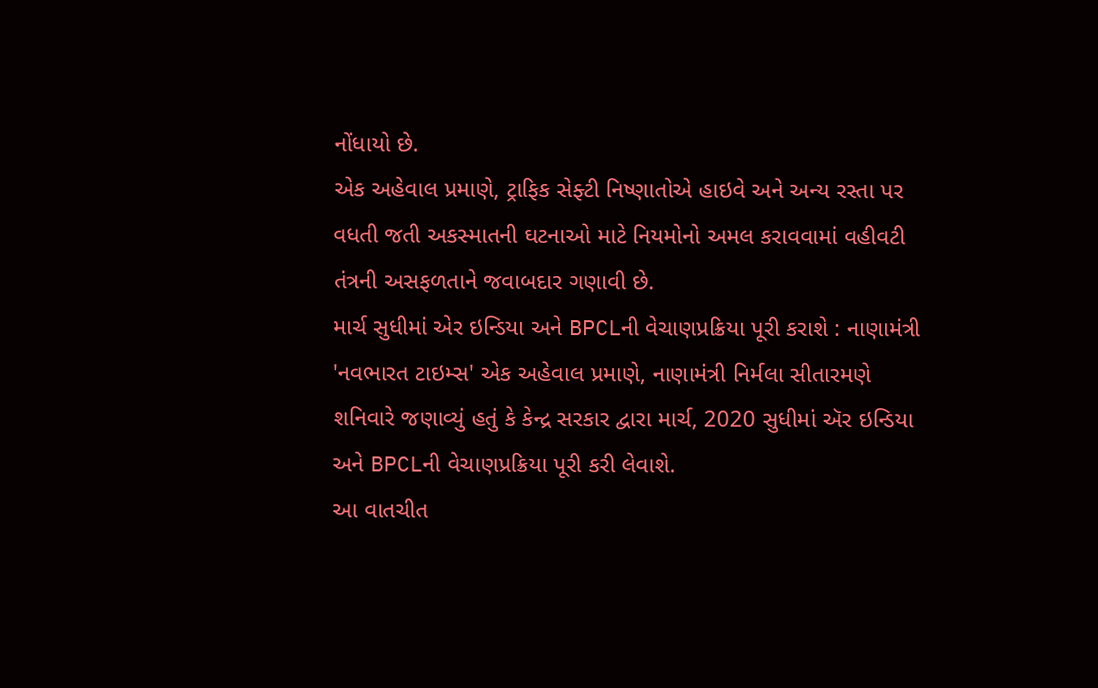નોંધાયો છે.
એક અહેવાલ પ્રમાણે, ટ્રાફિક સેફ્ટી નિષ્ણાતોએ હાઇવે અને અન્ય રસ્તા પર વધતી જતી અકસ્માતની ઘટનાઓ માટે નિયમોનો અમલ કરાવવામાં વહીવટી તંત્રની અસફળતાને જવાબદાર ગણાવી છે.
માર્ચ સુધીમાં એર ઇન્ડિયા અને BPCLની વેચાણપ્રક્રિયા પૂરી કરાશે : નાણામંત્રી
'નવભારત ટાઇમ્સ' એક અહેવાલ પ્રમાણે, નાણામંત્રી નિર્મલા સીતારમણે શનિવારે જણાવ્યું હતું કે કેન્દ્ર સરકાર દ્વારા માર્ચ, 2020 સુધીમાં ઍર ઇન્ડિયા અને BPCLની વેચાણપ્રક્રિયા પૂરી કરી લેવાશે.
આ વાતચીત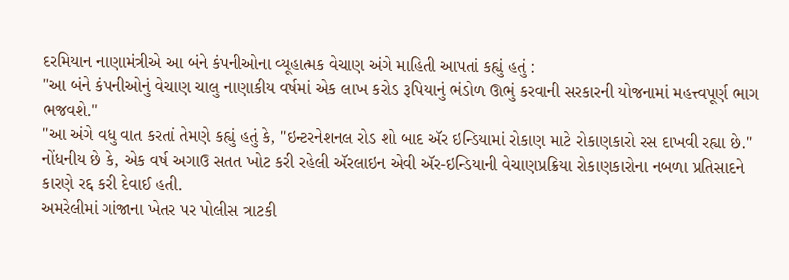દરમિયાન નાણામંત્રીએ આ બંને કંપનીઓના વ્યૂહાત્મક વેચાણ અંગે માહિતી આપતાં કહ્યું હતું :
"આ બંને કંપનીઓનું વેચાણ ચાલુ નાણાકીય વર્ષમાં એક લાખ કરોડ રૂપિયાનું ભંડોળ ઊભું કરવાની સરકારની યોજનામાં મહત્ત્વપૂર્ણ ભાગ ભજવશે."
"આ અંગે વધુ વાત કરતાં તેમણે કહ્યું હતું કે, "ઇન્ટરનેશનલ રોડ શો બાદ ઍર ઇન્ડિયામાં રોકાણ માટે રોકાણકારો રસ દાખવી રહ્યા છે."
નોંધનીય છે કે, એક વર્ષ અગાઉ સતત ખોટ કરી રહેલી ઍરલાઇન એવી ઍર-ઇન્ડિયાની વેચાણપ્રક્રિયા રોકાણકારોના નબળા પ્રતિસાદને કારણે રદ્દ કરી દેવાઈ હતી.
અમરેલીમાં ગાંજાના ખેતર પર પોલીસ ત્રાટકી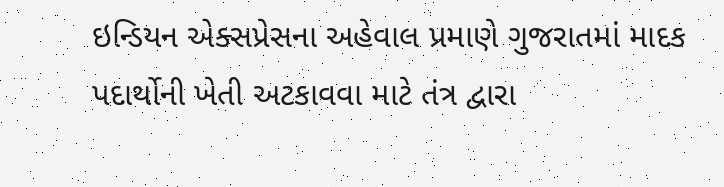ઇન્ડિયન એક્સપ્રેસના અહેવાલ પ્રમાણે ગુજરાતમાં માદક પદાર્થોની ખેતી અટકાવવા માટે તંત્ર દ્વારા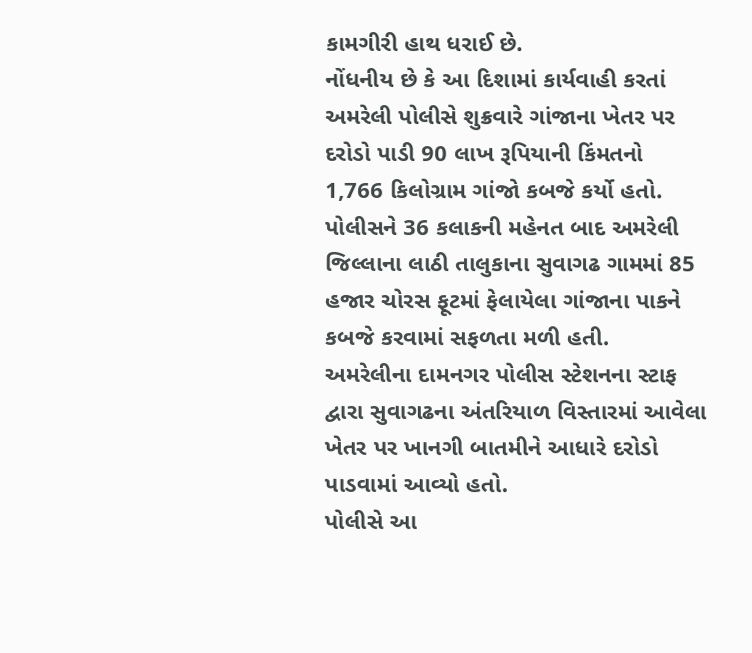કામગીરી હાથ ધરાઈ છે.
નોંધનીય છે કે આ દિશામાં કાર્યવાહી કરતાં અમરેલી પોલીસે શુક્રવારે ગાંજાના ખેતર પર દરોડો પાડી 90 લાખ રૂપિયાની કિંમતનો 1,766 કિલોગ્રામ ગાંજો કબજે કર્યો હતો.
પોલીસને 36 કલાકની મહેનત બાદ અમરેલી જિલ્લાના લાઠી તાલુકાના સુવાગઢ ગામમાં 85 હજાર ચોરસ ફૂટમાં ફેલાયેલા ગાંજાના પાકને કબજે કરવામાં સફળતા મળી હતી.
અમરેલીના દામનગર પોલીસ સ્ટેશનના સ્ટાફ દ્વારા સુવાગઢના અંતરિયાળ વિસ્તારમાં આવેલા ખેતર પર ખાનગી બાતમીને આધારે દરોડો પાડવામાં આવ્યો હતો.
પોલીસે આ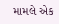મામલે એક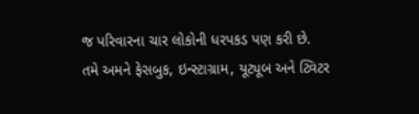જ પરિવારના ચાર લોકોની ધરપકડ પણ કરી છે.
તમે અમને ફેસબુક, ઇન્સ્ટાગ્રામ, યૂટ્યૂબ અને ટ્વિટર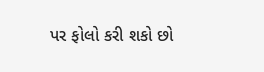પર ફોલો કરી શકો છો